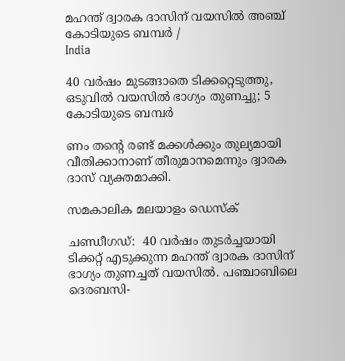മഹന്ത് ദ്വാരക ദാസിന് വയസിൽ അഞ്ച് കോടിയുടെ ബമ്പർ /
India

40 വർഷം മുടങ്ങാതെ ടിക്കറ്റെടുത്തു, ഒടുവിൽ വയസിൽ ഭാഗ്യം തുണച്ചു; 5 കോടിയുടെ ബമ്പർ

ണം തന്റെ രണ്ട് മക്കൾക്കും തുല്യമായി വീതിക്കാനാണ് തീരുമാനമെന്നും ദ്വാരക ദാസ് വ്യക്തമാക്കി.

സമകാലിക മലയാളം ഡെസ്ക്

ചണ്ഡീഗഡ്:  40 വർഷം തുടർച്ചയായി ടിക്കറ്റ് എടുക്കുന്ന മഹന്ത് ദ്വാരക ദാസിന് ഭാഗ്യം തുണച്ചത് വയസിൽ. പഞ്ചാബിലെ ദെരബസി-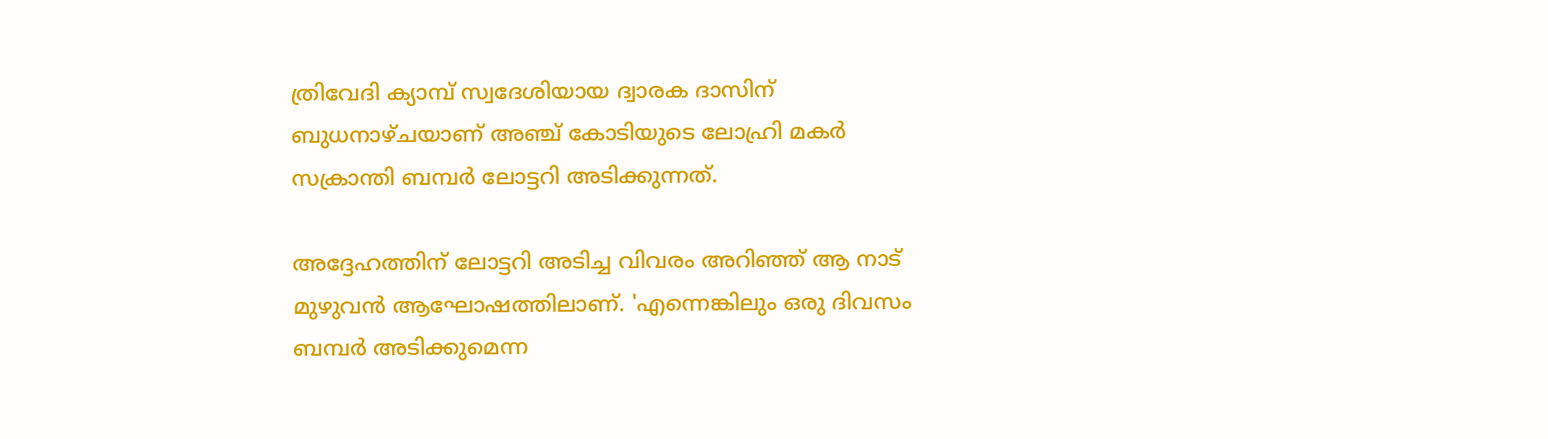ത്രിവേദി ക്യാമ്പ് സ്വദേശിയായ ദ്വാരക ദാസിന് ബുധനാഴ്ചയാണ് അഞ്ച് കോടിയുടെ ലോഹ്രി മകർ സക്രാന്തി ബമ്പർ ലോട്ടറി അടിക്കുന്നത്.

അദ്ദേഹത്തിന് ലോട്ടറി അടിച്ച വിവരം അറിഞ്ഞ് ആ നാട് മുഴുവൻ ആഘോഷത്തിലാണ്. 'എന്നെങ്കിലും ഒരു ദിവസം ബമ്പർ അടിക്കുമെന്ന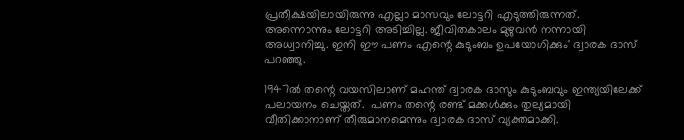പ്രതീക്ഷയിലായിരുന്നു എല്ലാ മാസവും ലോട്ടറി എടുത്തിരുന്നത്. അന്നൊന്നും ലോട്ടറി അടിച്ചില്ല. ജീവിതകാലം മുഴുവൻ നന്നായി അധ്വാനിച്ചു. ഇനി ഈ പണം എന്റെ കുടുംബം ഉപയോഗിക്കും' ദ്വാരക ദാസ് പറഞ്ഞു.

1947ൽ തന്റെ വയസിലാണ് മഹന്ത് ദ്വാരക ദാസും കുടുംബവും ഇന്ത്യയിലേക്ക് പലായനം ചെയ്തത്.  പണം തന്റെ രണ്ട് മക്കൾക്കും തുല്യമായി വീതിക്കാനാണ് തീരുമാനമെന്നും ദ്വാരക ദാസ് വ്യക്തമാക്കി.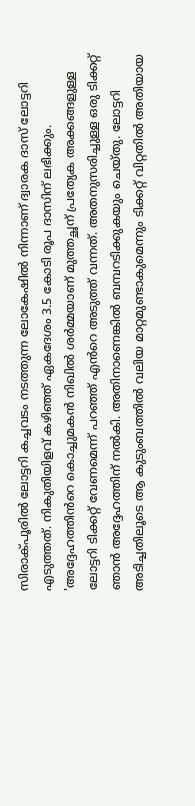സിരാക്‌പൂരിൽ ലോട്ടറി കച്ചവടം നടത്തുന്ന ലോകേഷിൽ നിന്നാണ് ദ്വാരക ദാസ് ലോട്ടറി എടുത്തത്. നികുതിയിളവ് കഴിഞ്ഞ് ഏകദേശം 3.5 കോടി രൂപ ദാസിന് ലഭിക്കും. 'അദ്ദേഹത്തിൻറെ കൊച്ചുമകൻ നിഖിൽ ശർമ്മയാണ് മുത്തച്ഛന് പ്രത്യേക അക്കങ്ങളുള്ള ലോട്ടറി ടിക്കറ്റ് വേണമെന്ന് പറഞ്ഞ് എൻറെ അടുത്ത് വന്നത്. അതനുസരിച്ചുള്ള ഒരു ടിക്കറ്റ് ഞാൻ അദ്ദേഹത്തിന് നൽകി. അതിനാണെങ്കിൽ ബമ്പറടിക്കുകയും ചെയ്തു. ലോട്ടറി അടിച്ചതിലൂടെ ആ കുടുംബത്തിൽ വലിയ മാറ്റമുണ്ടാകുമെന്നും ടിക്കറ്റ് വിറ്റതിൽ അതിയായ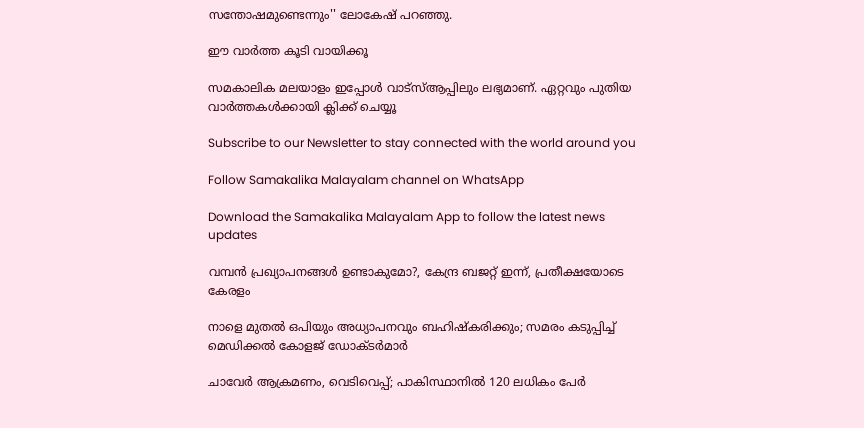സന്തോഷമുണ്ടെന്നും'' ലോകേഷ് പറഞ്ഞു.

ഈ വാര്‍ത്ത കൂടി വായിക്കൂ

സമകാലിക മലയാളം ഇപ്പോള്‍ വാട്‌സ്ആപ്പിലും ലഭ്യമാണ്. ഏറ്റവും പുതിയ വാര്‍ത്തകള്‍ക്കായി ക്ലിക്ക് ചെയ്യൂ

Subscribe to our Newsletter to stay connected with the world around you

Follow Samakalika Malayalam channel on WhatsApp

Download the Samakalika Malayalam App to follow the latest news updates

വമ്പൻ പ്രഖ്യാപനങ്ങൾ ഉണ്ടാകുമോ?, കേന്ദ്ര ബജറ്റ് ഇന്ന്, പ്രതീക്ഷയോടെ കേരളം

നാളെ മുതൽ ഒപിയും അധ്യാപനവും ബഹിഷ്കരിക്കും; സമരം കടുപ്പിച്ച് മെഡിക്കൽ കോളജ് ഡോക്ടർമാർ

ചാവേര്‍ ആക്രമണം, വെടിവെപ്പ്; പാകിസ്ഥാനില്‍ 120 ലധികം പേര്‍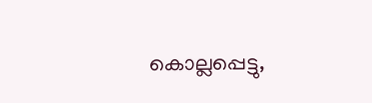കൊല്ലപ്പെട്ടു,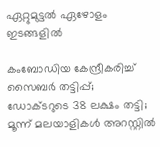ഏറ്റുമുട്ടല്‍ ഏഴോളം ഇടങ്ങളില്‍

കംബോഡിയ കേന്ദ്രീകരിച്ച് സൈബർ തട്ടിപ്പ്; ഡോക്ടറുടെ 38 ലക്ഷം തട്ടി; മൂന്ന് മലയാളികൾ അറസ്റ്റിൽ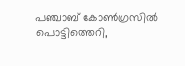പഞ്ചാബ് കോണ്‍ഗ്രസില്‍ പൊട്ടിത്തെറി,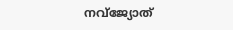നവ്ജ്യോത്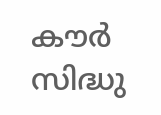കൗര്‍ സിദ്ധു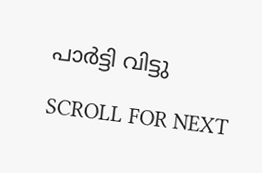പാര്‍ട്ടി വിട്ടു

SCROLL FOR NEXT